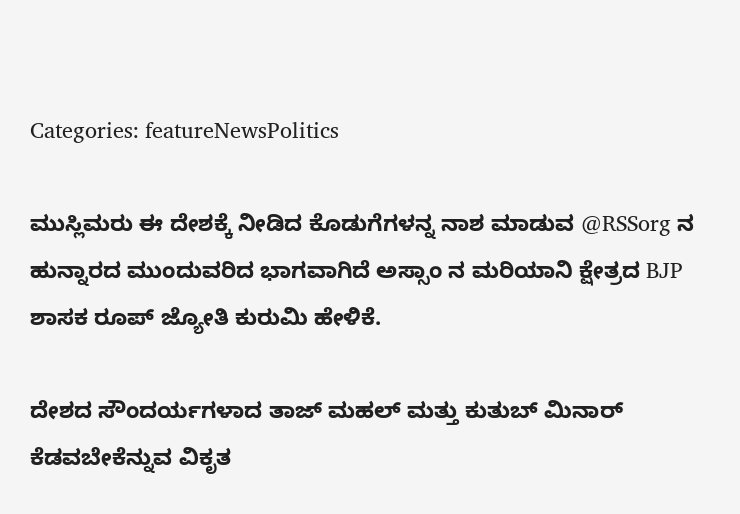Categories: featureNewsPolitics

ಮುಸ್ಲಿಮರು ಈ ದೇಶಕ್ಕೆ ನೀಡಿದ ಕೊಡುಗೆಗಳನ್ನ ನಾಶ ಮಾಡುವ @RSSorg ನ ಹುನ್ನಾರದ ಮುಂದುವರಿದ ಭಾಗವಾಗಿದೆ ಅಸ್ಸಾಂ ನ ಮರಿಯಾನಿ ಕ್ಷೇತ್ರದ BJP ಶಾಸಕ ರೂಪ್ ಜ್ಯೋತಿ ಕುರುಮಿ ಹೇಳಿಕೆ.

ದೇಶದ ಸೌಂದರ್ಯಗಳಾದ ತಾಜ್ ಮಹಲ್ ಮತ್ತು ಕುತುಬ್ ಮಿನಾರ್ ಕೆಡವಬೇಕೆನ್ನುವ ವಿಕೃತ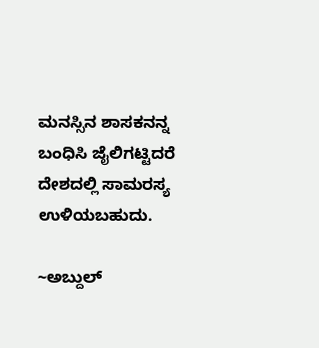ಮನಸ್ಸಿನ ಶಾಸಕನನ್ನ ಬಂಧಿಸಿ ಜೈಲಿಗಟ್ಟಿದರೆ ದೇಶದಲ್ಲಿ ಸಾಮರಸ್ಯ ಉಳಿಯಬಹುದು.

~ಅಬ್ದುಲ್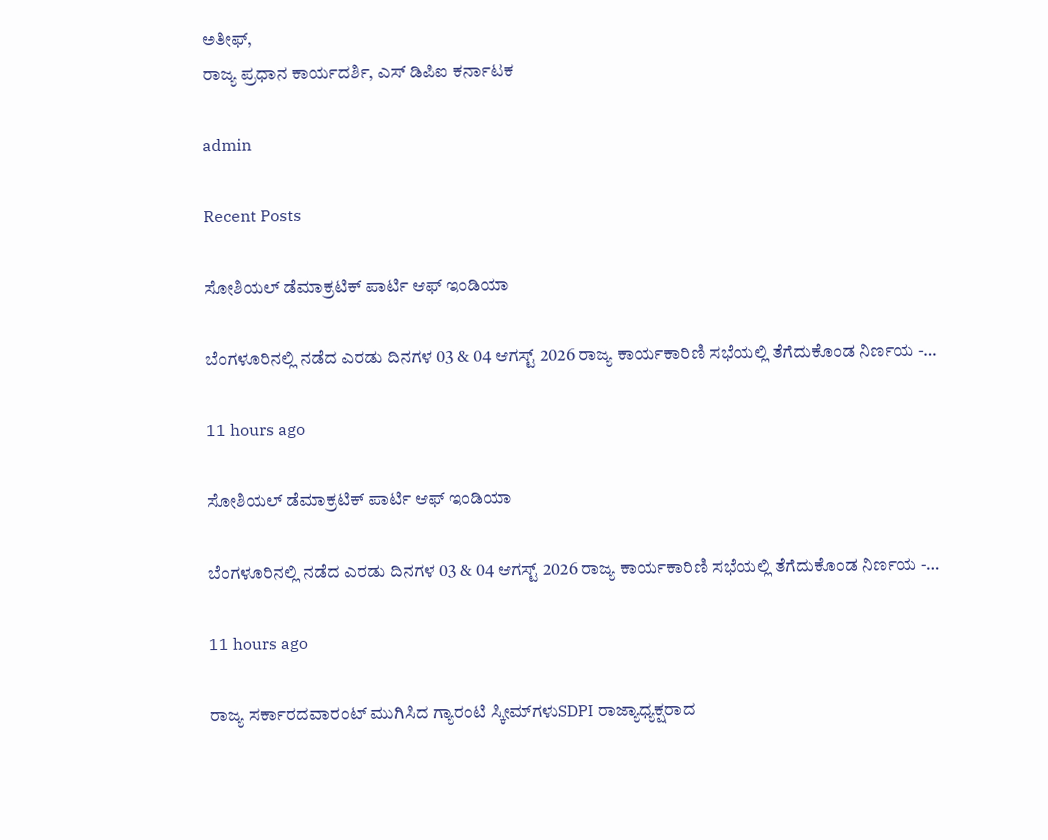ಅತೀಫ್,
ರಾಜ್ಯ ಪ್ರಧಾನ ಕಾರ್ಯದರ್ಶಿ, ಎಸ್ ಡಿಪಿಐ ಕರ್ನಾಟಕ

admin

Recent Posts

ಸೋಶಿಯಲ್ ಡೆಮಾಕ್ರಟಿಕ್ ಪಾರ್ಟಿ ಆಫ್ ಇಂಡಿಯಾ

ಬೆಂಗಳೂರಿನಲ್ಲಿ ನಡೆದ ಎರಡು ದಿನಗಳ 03 & 04 ಆಗಸ್ಟ್ 2026 ರಾಜ್ಯ ಕಾರ್ಯಕಾರಿಣಿ ಸಭೆಯಲ್ಲಿ ತೆಗೆದುಕೊಂಡ ನಿರ್ಣಯ -…

11 hours ago

ಸೋಶಿಯಲ್ ಡೆಮಾಕ್ರಟಿಕ್ ಪಾರ್ಟಿ ಆಫ್ ಇಂಡಿಯಾ

ಬೆಂಗಳೂರಿನಲ್ಲಿ ನಡೆದ ಎರಡು ದಿನಗಳ 03 & 04 ಆಗಸ್ಟ್ 2026 ರಾಜ್ಯ ಕಾರ್ಯಕಾರಿಣಿ ಸಭೆಯಲ್ಲಿ ತೆಗೆದುಕೊಂಡ ನಿರ್ಣಯ -…

11 hours ago

ರಾಜ್ಯ ಸರ್ಕಾರದವಾರಂಟ್ ಮುಗಿಸಿದ ಗ್ಯಾರಂಟಿ ಸ್ಕೀಮ್‌ಗಳುSDPI ರಾಜ್ಯಾಧ್ಯಕ್ಷರಾದ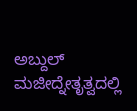ಅಬ್ದುಲ್ ಮಜೀದ್ನೇತೃತ್ವದಲ್ಲಿ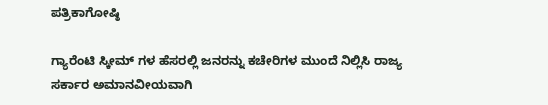ಪತ್ರಿಕಾಗೋಷ್ಠಿ

ಗ್ಯಾರೆಂಟಿ ಸ್ಕೀಮ್‌ ಗಳ ಹೆಸರಲ್ಲಿ ಜನರನ್ನು ಕಚೇರಿಗಳ ಮುಂದೆ ನಿಲ್ಲಿಸಿ ರಾಜ್ಯ ಸರ್ಕಾರ ಅಮಾನವೀಯವಾಗಿ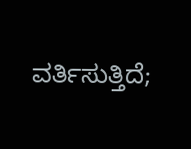ವರ್ತಿಸುತ್ತಿದೆ;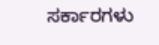ಸರ್ಕಾರಗಳು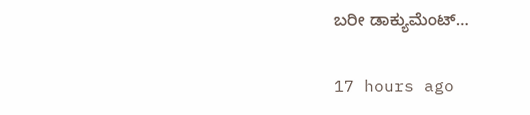ಬರೀ ಡಾಕ್ಯುಮೆಂಟ್…

17 hours ago